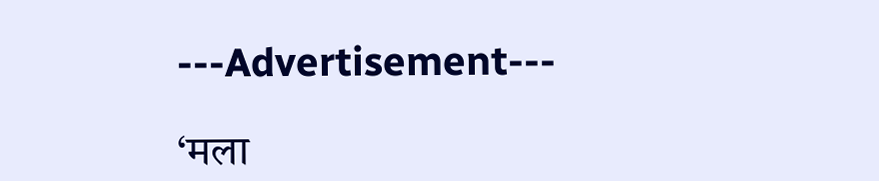---Advertisement---

‘मला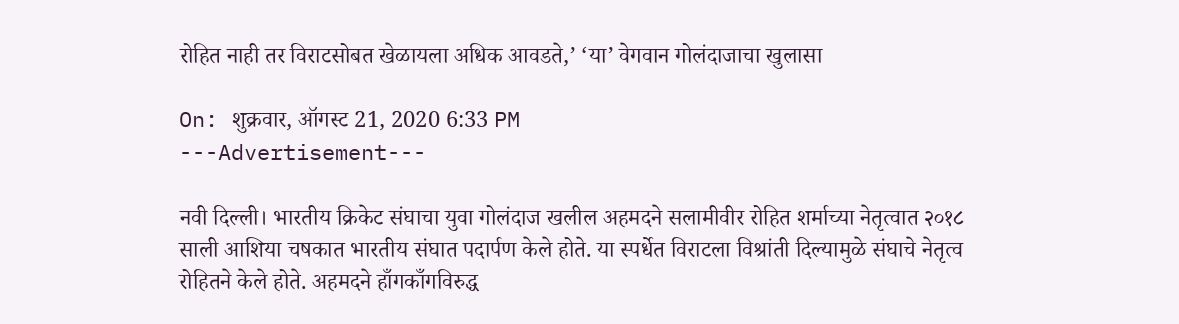रोहित नाही तर विराटसोबत खेळायला अधिक आवडते,’ ‘या’ वेगवान गोलंदाजाचा खुलासा

On: शुक्रवार, ऑगस्ट 21, 2020 6:33 PM
---Advertisement---

नवी दिल्ली। भारतीय क्रिकेट संघाचा युवा गोलंदाज खलील अहमदने सलामीवीर रोहित शर्माच्या नेतृत्वात २०१८ साली आशिया चषकात भारतीय संघात पदार्पण केले होते. या स्पर्धेत विराटला विश्रांती दिल्यामुळे संघाचे नेतृत्व रोहितने केले होते. अहमदने हाँगकाँगविरुद्ध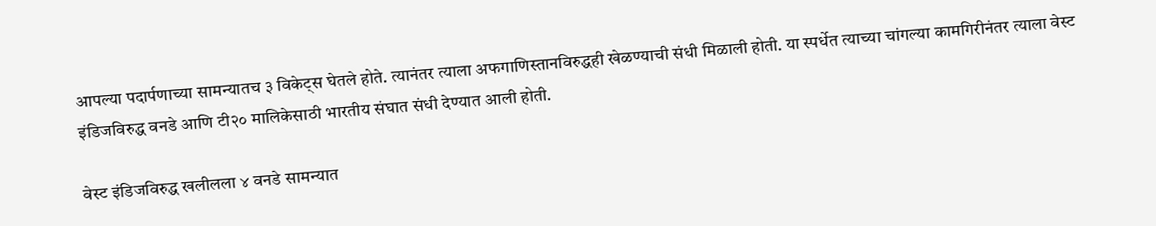आपल्या पदार्पणाच्या सामन्यातच ३ विकेट्स घेतले होते. त्यानंतर त्याला अफगाणिस्तानविरुद्धही खेळण्याची संधी मिळाली होती. या स्पर्धेत त्याच्या चांगल्या कामगिरीनंतर त्याला वेस्ट इंडिजविरुद्ध वनडे आणि टी२० मालिकेसाठी भारतीय संघात संधी देण्यात आली होती.

वेस्ट इंडिजविरुद्ध खलीलला ४ वनडे सामन्यात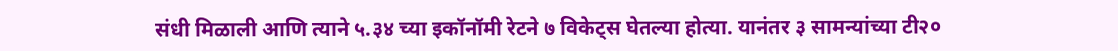संधी मिळाली आणि त्याने ५.३४ च्या इकॉनॉमी रेटने ७ विकेट्स घेतल्या होत्या. यानंतर ३ सामन्यांच्या टी२०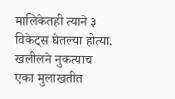मालिकेतही त्याने ३ विकेट्स घेतल्या होत्या. खलीलने नुकत्याच एका मुलाखतीत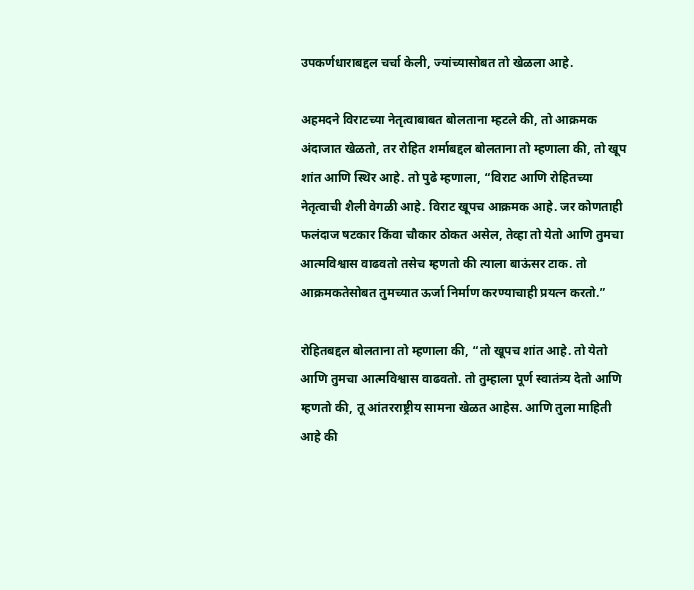उपकर्णधाराबद्दल चर्चा केली, ज्यांच्यासोबत तो खेळला आहे.

अहमदने विराटच्या नेतृत्वाबाबत बोलताना म्हटले की, तो आक्रमक अंदाजात खेळतो, तर रोहित शर्माबद्दल बोलताना तो म्हणाला की, तो खूप शांत आणि स्थिर आहे. तो पुढे म्हणाला, “विराट आणि रोहितच्या नेतृत्वाची शैली वेगळी आहे. विराट खूपच आक्रमक आहे. जर कोणताही फलंदाज षटकार किंवा चौकार ठोकत असेल, तेव्हा तो येतो आणि तुमचा आत्मविश्वास वाढवतो तसेच म्हणतो की त्याला बाऊंसर टाक. तो आक्रमकतेसोबत तुमच्यात ऊर्जा निर्माण करण्याचाही प्रयत्न करतो.”

रोहितबद्दल बोलताना तो म्हणाला की, “तो खूपच शांत आहे. तो येतो आणि तुमचा आत्मविश्वास वाढवतो. तो तुम्हाला पूर्ण स्वातंत्र्य देतो आणि म्हणतो की, तू आंतरराष्ट्रीय सामना खेळत आहेस. आणि तुला माहिती आहे की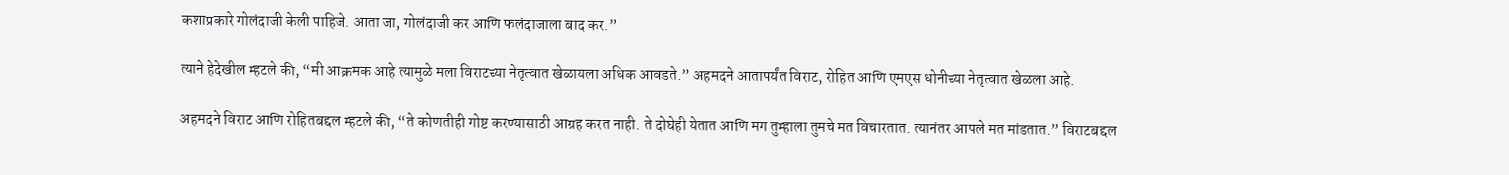कशाप्रकारे गोलंदाजी केली पाहिजे. आता जा, गोलंदाजी कर आणि फलंदाजाला बाद कर.”

त्याने हेदेखील म्हटले की, “मी आक्रमक आहे त्यामुळे मला विराटच्या नेतृत्वात खेळायला अधिक आवडते.” अहमदने आतापर्यंत विराट, रोहित आणि एमएस धोनीच्या नेतृत्वात खेळला आहे.

अहमदने विराट आणि रोहितबद्दल म्हटले की, “ते कोणतीही गोष्ट करण्यासाठी आग्रह करत नाही. ते दोघेही येतात आणि मग तुम्हाला तुमचे मत विचारतात. त्यानंतर आपले मत मांडतात.” विराटबद्दल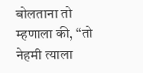बोलताना तो म्हणाला की, “तो नेहमी त्याला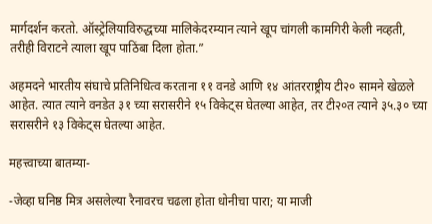मार्गदर्शन करतो. ऑस्ट्रेलियाविरुद्धच्या मालिकेदरम्यान त्याने खूप चांगली कामगिरी केली नव्हती, तरीही विराटने त्याला खूप पाठिंबा दिला होता.”

अहमदने भारतीय संघाचे प्रतिनिधित्व करताना ११ वनडे आणि १४ आंतरराष्ट्रीय टी२० सामने खेळले आहेत. त्यात त्याने वनडेत ३१ च्या सरासरीने १५ विकेट्स घेतल्या आहेत, तर टी२०त त्याने ३५.३० च्या सरासरीने १३ विकेट्स घेतल्या आहेत.

महत्त्वाच्या बातम्या-

-जेव्हा घनिष्ठ मित्र असलेल्या रैनावरच चढला होता धोनीचा पारा; या माजी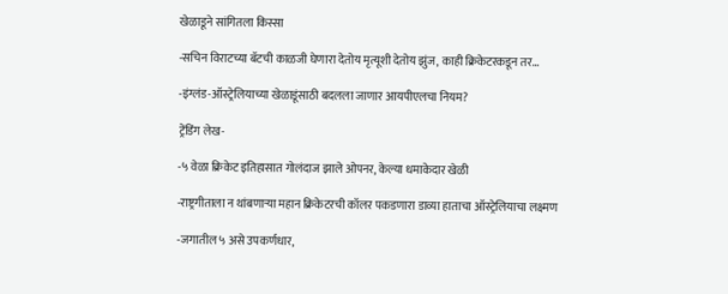खेळाडूने सांगितला किस्सा

-सचिन विराटच्या बॅटची काळजी घेणारा देतोय मृत्यूशी देतोय झुंज, काही क्रिकेटरकडून तर…

-इंग्लंड-ऑस्ट्रेलियाच्या खेळाडूंसाठी बदलला जाणार आयपीएलचा नियम?

ट्रेंडिंग लेख-

-५ वेळा क्रिकेट इतिहासात गोलंदाज झाले ओपनर, केल्या धमाकेदार खेळी

-राष्ट्रगीताला न थांबणाऱ्या महान क्रिकेटरची कॉलर पकडणारा डाव्या हाताचा ऑस्ट्रेलियाचा लक्ष्मण

-जगातील ५ असे उपकर्णधार,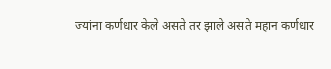ज्यांना कर्णधार केले असते तर झाले असते महान कर्णधार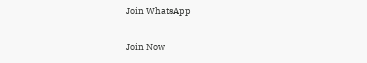Join WhatsApp

Join Now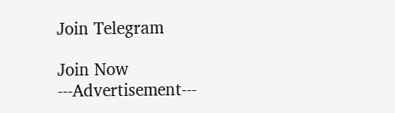Join Telegram

Join Now
---Advertisement---